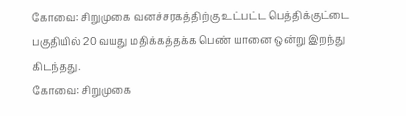கோவை: சிறுமுகை வனச்சரகத்திற்கு உட்பட்ட பெத்திக்குட்டை பகுதியில் 20 வயது மதிக்கத்தக்க பெண் யானை ஒன்று இறந்து கிடந்தது.
கோவை: சிறுமுகை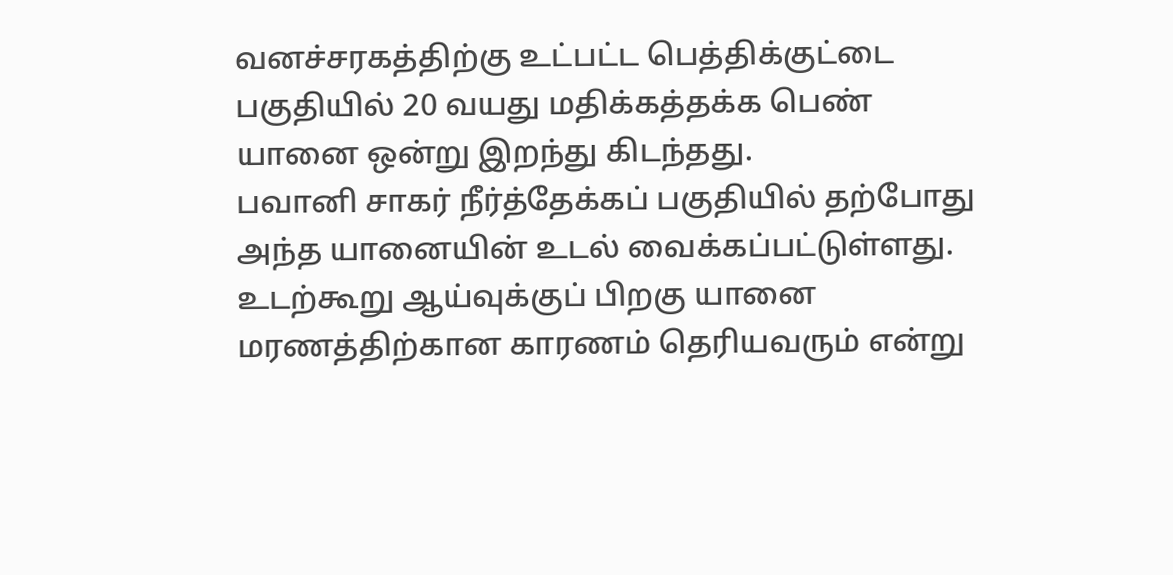வனச்சரகத்திற்கு உட்பட்ட பெத்திக்குட்டை பகுதியில் 20 வயது மதிக்கத்தக்க பெண் யானை ஒன்று இறந்து கிடந்தது.
பவானி சாகர் நீர்த்தேக்கப் பகுதியில் தற்போது அந்த யானையின் உடல் வைக்கப்பட்டுள்ளது. உடற்கூறு ஆய்வுக்குப் பிறகு யானை மரணத்திற்கான காரணம் தெரியவரும் என்று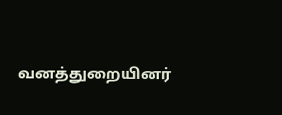வனத்துறையினர்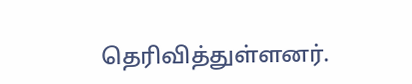தெரிவித்துள்ளனர்.